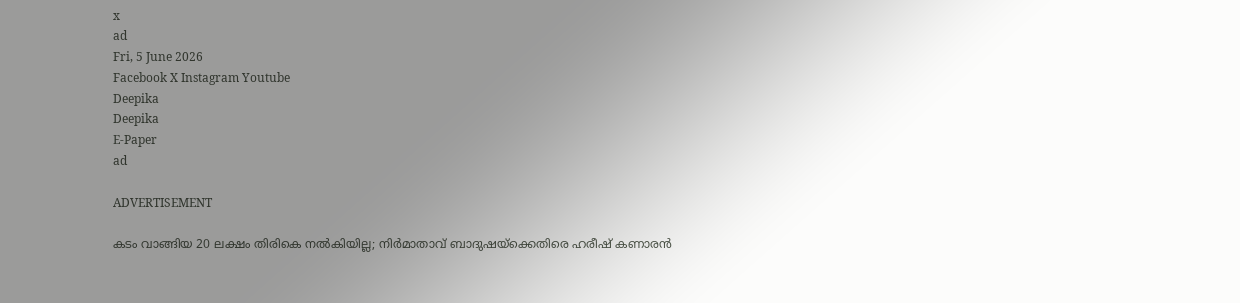x
ad
Fri, 5 June 2026
Facebook X Instagram Youtube
Deepika
Deepika
E-Paper
ad

ADVERTISEMENT

കടം വാങ്ങിയ 20 ലക്ഷം തിരികെ നൽകിയില്ല; നിർമാതാവ് ബാദുഷയ്ക്കെതിരെ ഹരീഷ് കണാരൻ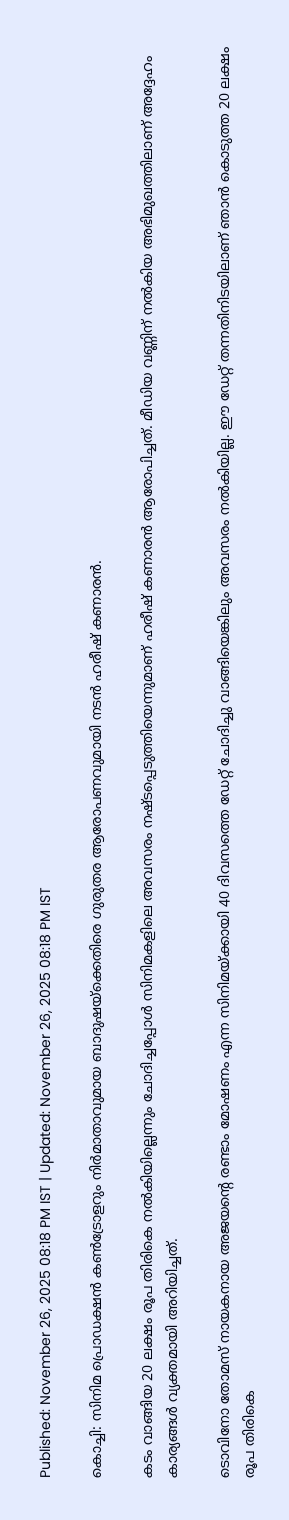Published: November 26, 2025 08:18 PM IST | Updated: November 26, 2025 08:18 PM IST

കൊച്ചി: സിനിമ പ്രൊഡക്ഷൻ കൺട്രോളറും നിർമാതാവുമായ ബാദുഷയ്ക്കെതിരെ ഗുരുതര ആരോപണവുമായി നടൻ ഹരീഷ് കണാരൻ.

കടം വാങ്ങിയ 20 ലക്ഷം രൂപ തിരികെ നൽകിയില്ലെന്നും ചോദിച്ചപ്പോൾ സിനിമകളിലെ അവസരം നഷ്ടപ്പെടുത്തിയെന്നുമാണ് ഹരീഷ് കണാരൻ ആരോപിച്ചത്. മീഡിയ വണ്ണിന് നൽകിയ അഭിമുഖത്തിലാണ് അദ്ദേഹം കാര്യങ്ങൾ വ്യക്തമായി അറിയിച്ചത്.

ടൊവിനോ തോമസ് നായകനായ അജയന്‍റെ രണ്ടാം മോഷണം എന്ന സിനിമയ്ക്കായി 40 ദിവസത്തെ ഡേറ്റ് ചോദിച്ചു വാങ്ങിയെങ്കിലും അവസരം നൽകിയില്ല. ഈ ഡേറ്റ് തന്നതിനിടയിലാണ് ഞാൻ കൊടുത്ത 20 ലക്ഷം രൂപ തിരികെ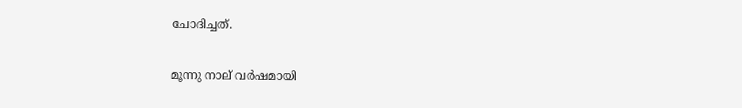ചോദിച്ചത്.

മൂന്നു നാല് വർഷമായി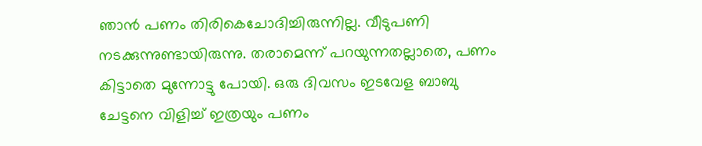ഞാൻ പണം തിരികെചോദിച്ചിരുന്നില്ല. വീടുപണി നടക്കുന്നുണ്ടായിരുന്നു. തരാമെന്ന്‌ പറയുന്നതല്ലാതെ, പണം കിട്ടാതെ മുന്നോട്ടു പോയി. ഒരു ദിവസം ഇടവേള ബാബു ചേട്ടനെ വിളിച്ച് ഇത്രയും പണം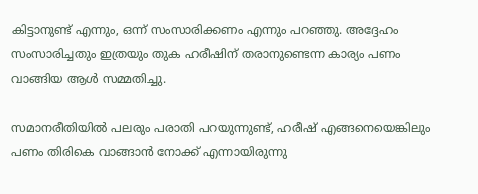കിട്ടാനുണ്ട് എന്നും, ഒന്ന് സംസാരിക്കണം എന്നും പറഞ്ഞു. അദ്ദേഹം സംസാരിച്ചതും ഇത്രയും തുക ഹരീഷിന് തരാനുണ്ടെന്ന കാര്യം പണം വാങ്ങിയ ആൾ സമ്മതിച്ചു.

സമാനരീതിയിൽ പലരും പരാതി പറയുന്നുണ്ട്, ഹരീഷ് എങ്ങനെയെങ്കിലും പണം തിരികെ വാങ്ങാൻ നോക്ക് എന്നായിരുന്നു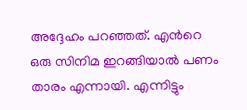അദ്ദേഹം പറഞ്ഞത്. എന്‍റെ ഒരു സിനിമ ഇറങ്ങിയാൽ പണം താരം എന്നായി. എന്നിട്ടും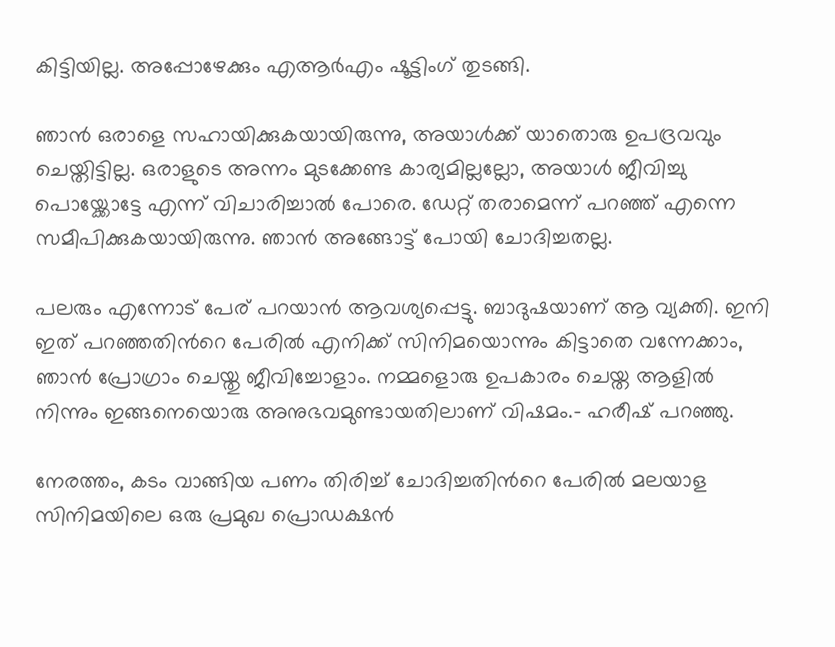കിട്ടിയില്ല. അപ്പോഴേക്കും എആർഎം ഷൂട്ടിംഗ് തുടങ്ങി.

ഞാൻ ഒരാളെ സഹായിക്കുകയായിരുന്നു, അയാൾക്ക് യാതൊരു ഉപദ്രവവും ചെയ്തിട്ടില്ല. ഒരാളുടെ അന്നം മുടക്കേണ്ട കാര്യമില്ലല്ലോ, അയാൾ ജീവിച്ചു പൊയ്ക്കോട്ടേ എന്ന് വിചാരിച്ചാൽ പോരെ. ഡേറ്റ് തരാമെന്ന്‌ പറഞ്ഞ് എന്നെ സമീപിക്കുകയായിരുന്നു. ഞാൻ അങ്ങോട്ട് പോയി ചോദിച്ചതല്ല.

പലരും എന്നോട് പേര് പറയാൻ ആവശ്യപ്പെട്ടു. ബാദുഷയാണ് ആ വ്യക്തി. ഇനി ഇത് പറഞ്ഞതിന്‍റെ പേരിൽ എനിക്ക് സിനിമയൊന്നും കിട്ടാതെ വന്നേക്കാം, ഞാൻ പ്രോഗ്രാം ചെയ്തു ജീവിച്ചോളാം. നമ്മളൊരു ഉപകാരം ചെയ്ത ആളിൽ നിന്നും ഇങ്ങനെയൊരു അനുഭവമുണ്ടായതിലാണ് വിഷമം.- ഹരീഷ് പറഞ്ഞു.

നേരത്തം, കടം വാങ്ങിയ പണം തിരിച്ച് ചോദിച്ചതിന്‍റെ പേരിൽ മലയാള സിനിമയിലെ ഒരു പ്രമുഖ പ്രൊഡക്ഷൻ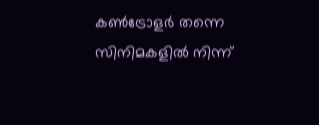കൺട്രോളർ തന്നെ സിനിമകളിൽ നിന്ന്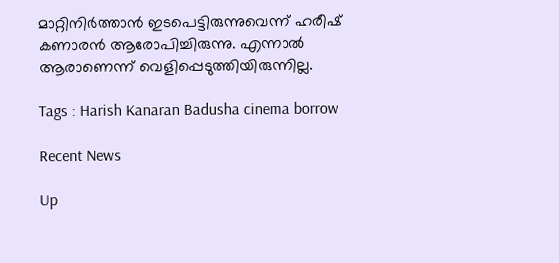മാറ്റിനിർത്താൻ ഇടപെട്ടിരുന്നുവെന്ന് ഹരീഷ് കണാരൻ ആരോപിച്ചിരുന്നു. എന്നാൽ ആരാണെന്ന് വെളിപ്പെടുത്തിയിരുന്നില്ല.

Tags : Harish Kanaran Badusha cinema borrow

Recent News

Up